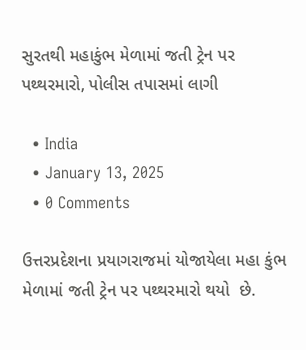સુરતથી મહાકુંભ મેળામાં જતી ટ્રેન પર પથ્થરમારો, પોલીસ તપાસમાં લાગી

  • India
  • January 13, 2025
  • 0 Comments

ઉત્તરપ્રદેશના પ્રયાગરાજમાં યોજાયેલા મહા કુંભ મેળામાં જતી ટ્રેન પર પથ્થરમારો થયો  છે.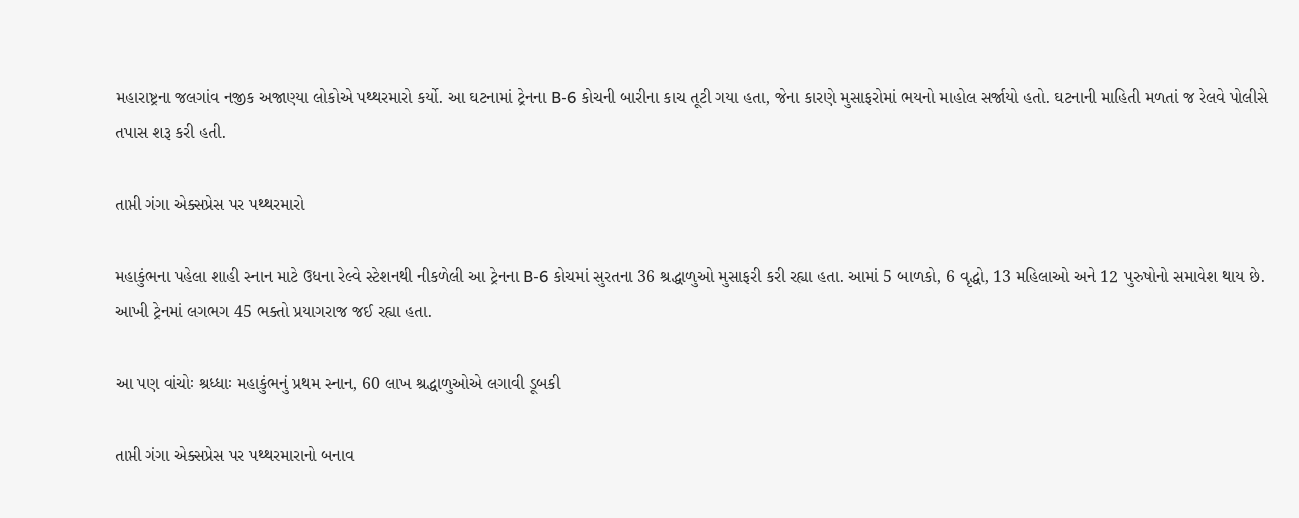મહારાષ્ટ્રના જલગાંવ નજીક અજાણ્યા લોકોએ પથ્થરમારો કર્યો. આ ઘટનામાં ટ્રેનના B-6 કોચની બારીના કાચ તૂટી ગયા હતા, જેના કારણે મુસાફરોમાં ભયનો માહોલ સર્જાયો હતો. ઘટનાની માહિતી મળતાં જ રેલવે પોલીસે તપાસ શરૂ કરી હતી.

તાપ્તી ગંગા એક્સપ્રેસ પર પથ્થરમારો

મહાકુંભના પહેલા શાહી સ્નાન માટે ઉધના રેલ્વે સ્ટેશનથી નીકળેલી આ ટ્રેનના B-6 કોચમાં સુરતના 36 શ્રદ્ધાળુઓ મુસાફરી કરી રહ્યા હતા. આમાં 5 બાળકો, 6 વૃદ્ધો, 13 મહિલાઓ અને 12 પુરુષોનો સમાવેશ થાય છે. આખી ટ્રેનમાં લગભગ 45 ભક્તો પ્રયાગરાજ જઈ રહ્યા હતા.

આ પણ વાંચોઃ શ્રધ્ધાઃ મહાકુંભનું પ્રથમ સ્નાન, 60 લાખ શ્રદ્ધાળુઓએ લગાવી ડૂબકી

તાપ્તી ગંગા એક્સપ્રેસ પર પથ્થરમારાનો બનાવ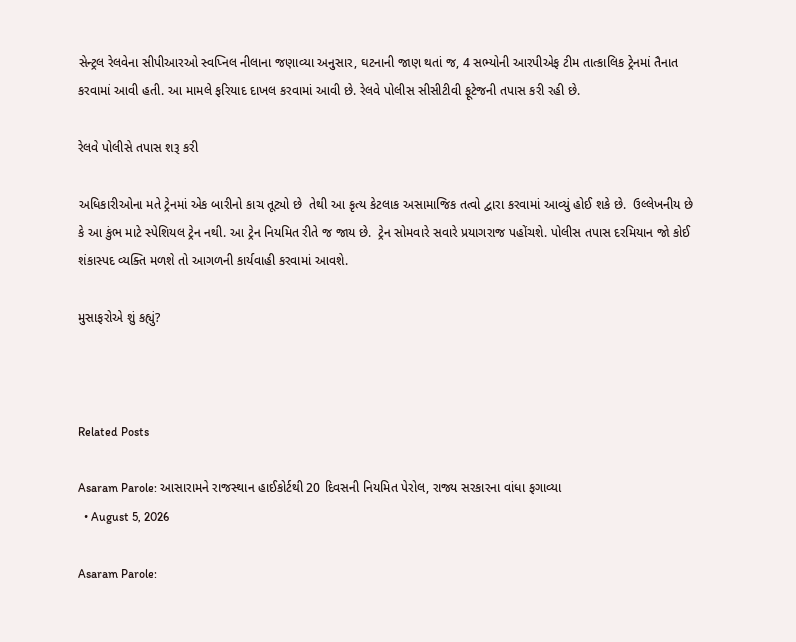સેન્ટ્રલ રેલવેના સીપીઆરઓ સ્વપ્નિલ નીલાના જણાવ્યા અનુસાર, ઘટનાની જાણ થતાં જ, 4 સભ્યોની આરપીએફ ટીમ તાત્કાલિક ટ્રેનમાં તૈનાત કરવામાં આવી હતી. આ મામલે ફરિયાદ દાખલ કરવામાં આવી છે. રેલવે પોલીસ સીસીટીવી ફૂટેજની તપાસ કરી રહી છે.

રેલવે પોલીસે તપાસ શરૂ કરી

અધિકારીઓના મતે ટ્રેનમાં એક બારીનો કાચ તૂટ્યો છે  તેથી આ કૃત્ય કેટલાક અસામાજિક તત્વો દ્વારા કરવામાં આવ્યું હોઈ શકે છે.  ઉલ્લેખનીય છે કે આ કુંભ માટે સ્પેશિયલ ટ્રેન નથી. આ ટ્રેન નિયમિત રીતે જ જાય છે.  ટ્રેન સોમવારે સવારે પ્રયાગરાજ પહોંચશે. પોલીસ તપાસ દરમિયાન જો કોઈ શંકાસ્પદ વ્યક્તિ મળશે તો આગળની કાર્યવાહી કરવામાં આવશે.

મુસાફરોએ શું કહ્યું?



Related Posts

Asaram Parole: આસારામને રાજસ્થાન હાઈકોર્ટથી 20 દિવસની નિયમિત પેરોલ, રાજ્ય સરકારના વાંધા ફગાવ્યા
  • August 5, 2026

Asaram Parole: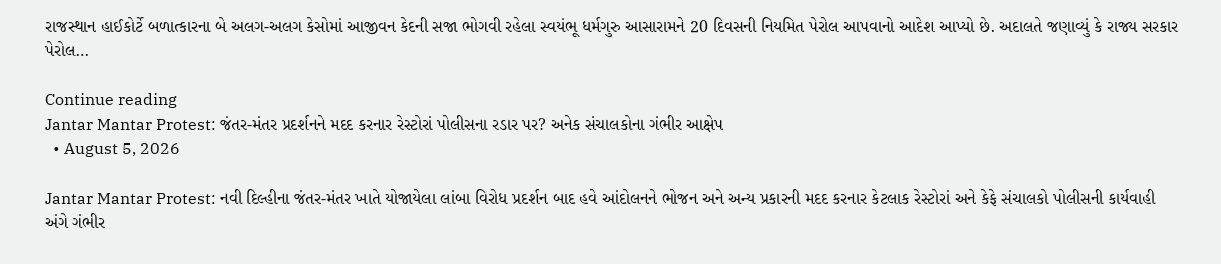રાજસ્થાન હાઈકોર્ટે બળાત્કારના બે અલગ-અલગ કેસોમાં આજીવન કેદની સજા ભોગવી રહેલા સ્વયંભૂ ધર્મગુરુ આસારામને 20 દિવસની નિયમિત પેરોલ આપવાનો આદેશ આપ્યો છે. અદાલતે જણાવ્યું કે રાજ્ય સરકાર પેરોલ…

Continue reading
Jantar Mantar Protest: જંતર-મંતર પ્રદર્શનને મદદ કરનાર રેસ્ટોરાં પોલીસના રડાર પર? અનેક સંચાલકોના ગંભીર આક્ષેપ
  • August 5, 2026

Jantar Mantar Protest: નવી દિલ્હીના જંતર-મંતર ખાતે યોજાયેલા લાંબા વિરોધ પ્રદર્શન બાદ હવે આંદોલનને ભોજન અને અન્ય પ્રકારની મદદ કરનાર કેટલાક રેસ્ટોરાં અને કેફે સંચાલકો પોલીસની કાર્યવાહી અંગે ગંભીર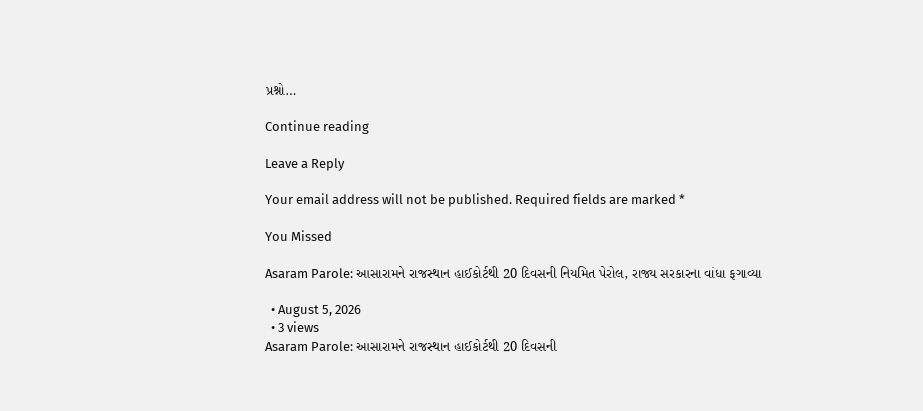પ્રશ્નો…

Continue reading

Leave a Reply

Your email address will not be published. Required fields are marked *

You Missed

Asaram Parole: આસારામને રાજસ્થાન હાઈકોર્ટથી 20 દિવસની નિયમિત પેરોલ, રાજ્ય સરકારના વાંધા ફગાવ્યા

  • August 5, 2026
  • 3 views
Asaram Parole: આસારામને રાજસ્થાન હાઈકોર્ટથી 20 દિવસની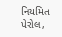નિયમિત પેરોલ,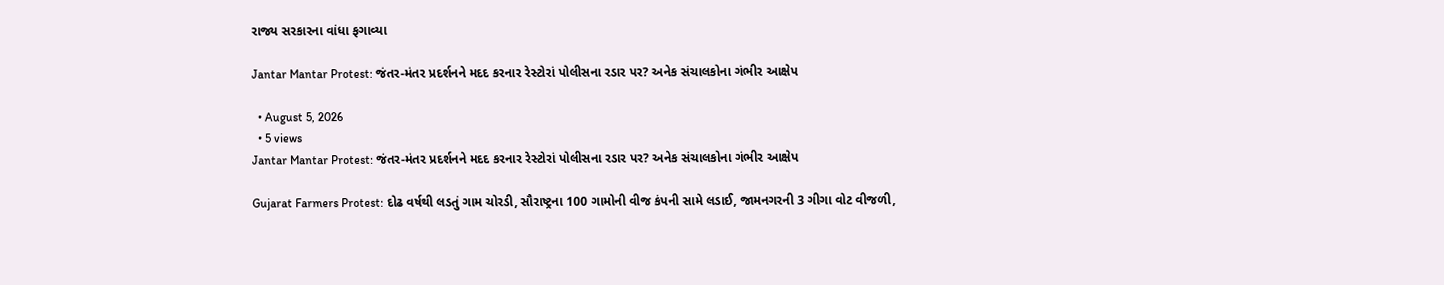રાજ્ય સરકારના વાંધા ફગાવ્યા

Jantar Mantar Protest: જંતર-મંતર પ્રદર્શનને મદદ કરનાર રેસ્ટોરાં પોલીસના રડાર પર? અનેક સંચાલકોના ગંભીર આક્ષેપ

  • August 5, 2026
  • 5 views
Jantar Mantar Protest: જંતર-મંતર પ્રદર્શનને મદદ કરનાર રેસ્ટોરાં પોલીસના રડાર પર? અનેક સંચાલકોના ગંભીર આક્ષેપ

Gujarat Farmers Protest: દોઢ વર્ષથી લડતું ગામ ચોરડી, સૌરાષ્ટ્રના 100 ગામોની વીજ કંપની સામે લડાઈ, જામનગરની 3 ગીગા વોટ વીજળી,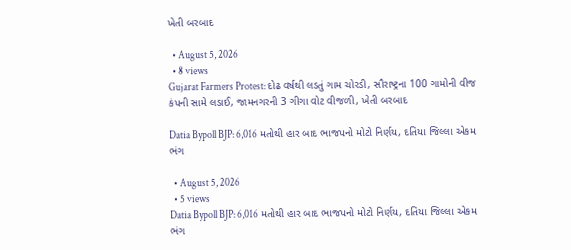ખેતી બરબાદ

  • August 5, 2026
  • 8 views
Gujarat Farmers Protest: દોઢ વર્ષથી લડતું ગામ ચોરડી, સૌરાષ્ટ્રના 100 ગામોની વીજ કંપની સામે લડાઈ, જામનગરની 3 ગીગા વોટ વીજળી, ખેતી બરબાદ

Datia Bypoll BJP: 6,016 મતોથી હાર બાદ ભાજપનો મોટો નિર્ણય, દતિયા જિલ્લા એકમ ભંગ

  • August 5, 2026
  • 5 views
Datia Bypoll BJP: 6,016 મતોથી હાર બાદ ભાજપનો મોટો નિર્ણય, દતિયા જિલ્લા એકમ ભંગ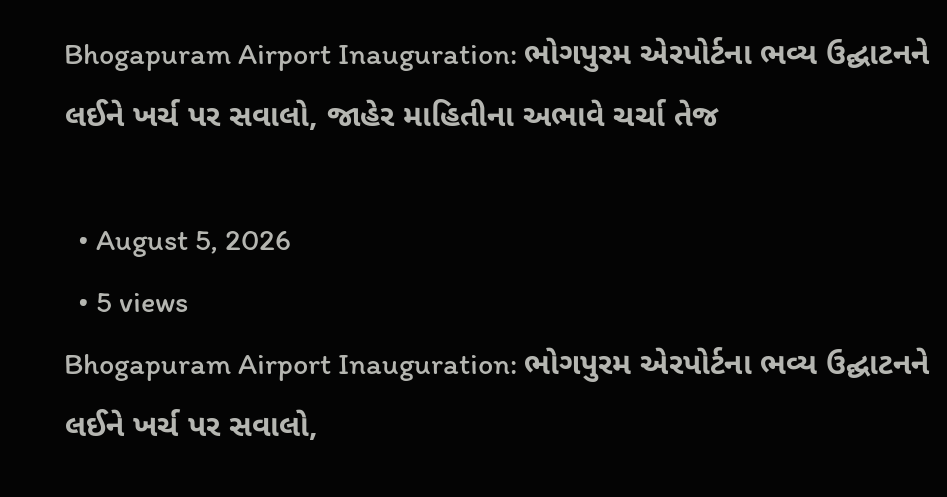Bhogapuram Airport Inauguration: ભોગપુરમ એરપોર્ટના ભવ્ય ઉદ્ઘાટનને લઈને ખર્ચ પર સવાલો, જાહેર માહિતીના અભાવે ચર્ચા તેજ

  • August 5, 2026
  • 5 views
Bhogapuram Airport Inauguration: ભોગપુરમ એરપોર્ટના ભવ્ય ઉદ્ઘાટનને લઈને ખર્ચ પર સવાલો,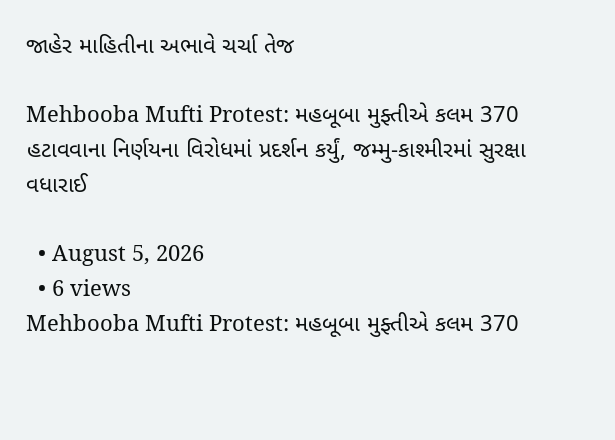જાહેર માહિતીના અભાવે ચર્ચા તેજ

Mehbooba Mufti Protest: મહબૂબા મુફ્તીએ કલમ 370 હટાવવાના નિર્ણયના વિરોધમાં પ્રદર્શન કર્યું, જમ્મુ-કાશ્મીરમાં સુરક્ષા વધારાઈ

  • August 5, 2026
  • 6 views
Mehbooba Mufti Protest: મહબૂબા મુફ્તીએ કલમ 370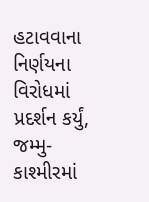હટાવવાના નિર્ણયના વિરોધમાં પ્રદર્શન કર્યું, જમ્મુ-કાશ્મીરમાં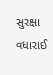સુરક્ષા વધારાઈ